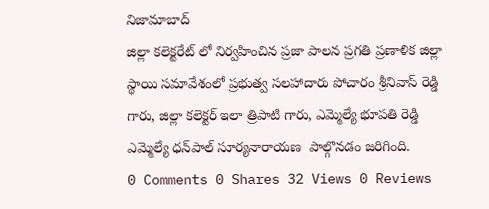నిజామాబాద్
జిల్లా కలెక్టరేట్ లో నిర్వహించిన ప్రజా పాలన ప్రగతి ప్రణాళిక జిల్లా స్థాయి సమావేశంలో ప్రభుత్వ సలహాదారు పోచారం శ్రీనివాస్ రెడ్డి గారు, జిల్లా కలెక్టర్ ఇలా త్రిపాటి గారు, ఎమ్మెల్యే భూపతి రెడ్డి ఎమ్మెల్యే ధన్‌పాల్ సూర్యనారాయణ  పాల్గొనడం జరిగింది.
0 Comments 0 Shares 32 Views 0 Reviews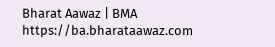Bharat Aawaz | BMA https://ba.bharataawaz.com